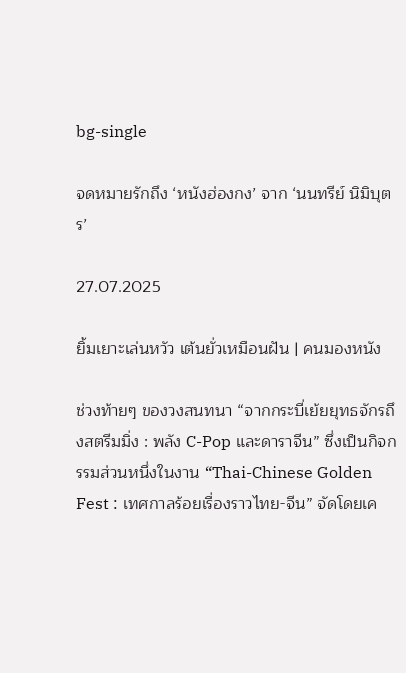bg-single

จดหมายรักถึง ‘หนังฮ่องกง’ จาก ‘นนทรีย์ นิมิบุตร’

27.07.2025

ยิ้มเยาะเล่นหวัว เต้นยั่วเหมือนฝัน | คนมองหนัง

ช่วงท้ายๆ ของวงสนทนา “จากกระบี่เย้ยยุทธจักรถึงสตรีมมิ่ง : พลัง C-Pop และดาราจีน” ซึ่งเป็นกิจกรรมส่วนหนึ่งในงาน “Thai-Chinese Golden Fest : เทศกาลร้อยเรื่องราวไทย-จีน” จัดโดยเค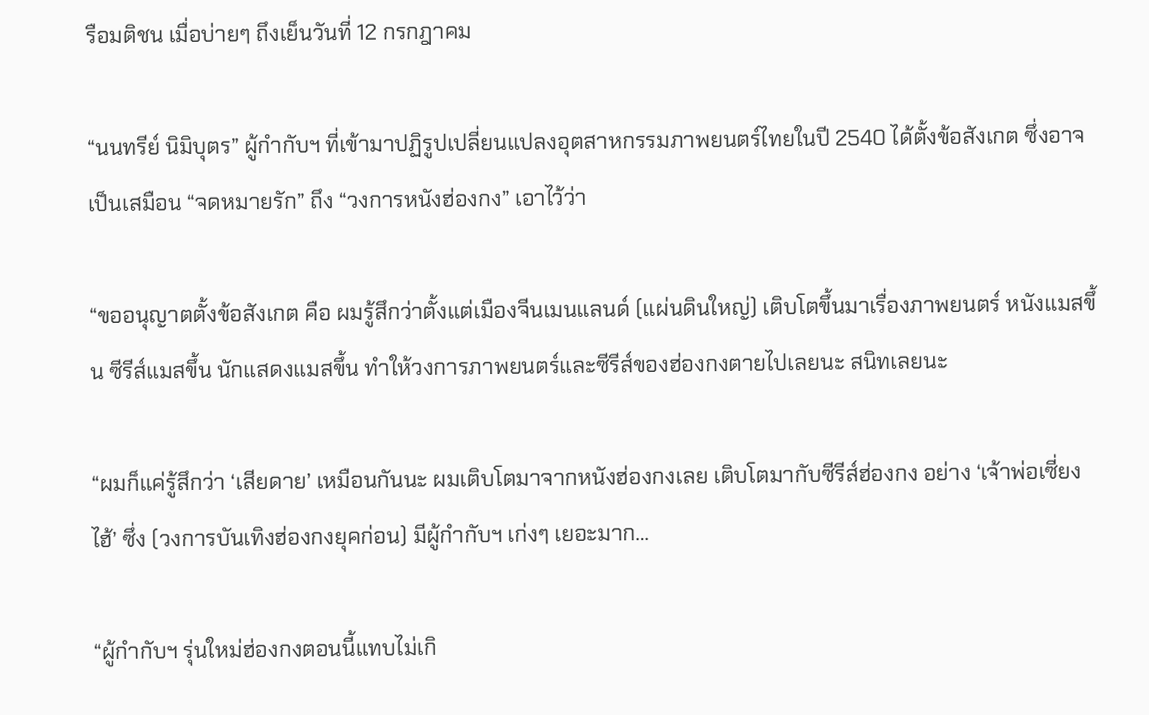รือมติชน เมื่อบ่ายๆ ถึงเย็นวันที่ 12 กรกฎาคม

“นนทรีย์ นิมิบุตร” ผู้กำกับฯ ที่เข้ามาปฏิรูปเปลี่ยนแปลงอุตสาหกรรมภาพยนตร์ไทยในปี 2540 ได้ตั้งข้อสังเกต ซึ่งอาจเป็นเสมือน “จดหมายรัก” ถึง “วงการหนังฮ่องกง” เอาไว้ว่า

“ขออนุญาตตั้งข้อสังเกต คือ ผมรู้สึกว่าตั้งแต่เมืองจีนเมนแลนด์ (แผ่นดินใหญ่) เติบโตขึ้นมาเรื่องภาพยนตร์ หนังแมสขึ้น ซีรีส์แมสขึ้น นักแสดงแมสขึ้น ทำให้วงการภาพยนตร์และซีรีส์ของฮ่องกงตายไปเลยนะ สนิทเลยนะ

“ผมก็แค่รู้สึกว่า ‘เสียดาย’ เหมือนกันนะ ผมเติบโตมาจากหนังฮ่องกงเลย เติบโตมากับซีรีส์ฮ่องกง อย่าง ‘เจ้าพ่อเซี่ยงไฮ้’ ซึ่ง (วงการบันเทิงฮ่องกงยุคก่อน) มีผู้กำกับฯ เก่งๆ เยอะมาก…

“ผู้กำกับฯ รุ่นใหม่ฮ่องกงตอนนี้แทบไม่เกิ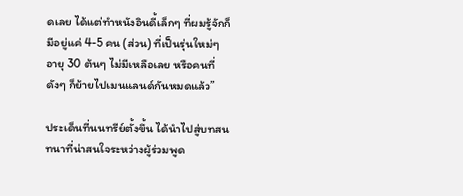ดเลย ได้แต่ทำหนังอินดี้เล็กๆ ที่ผมรู้จักก็มีอยู่แค่ 4-5 คน (ส่วน) ที่เป็นรุ่นใหม่ๆ อายุ 30 ต้นๆ ไม่มีเหลือเลย หรือคนที่ดังๆ ก็ย้ายไปเมนแลนด์กันหมดแล้ว”

ประเด็นที่นนทรีย์ตั้งขึ้น ได้นำไปสู่บทสนทนาที่น่าสนใจระหว่างผู้ร่วมพูด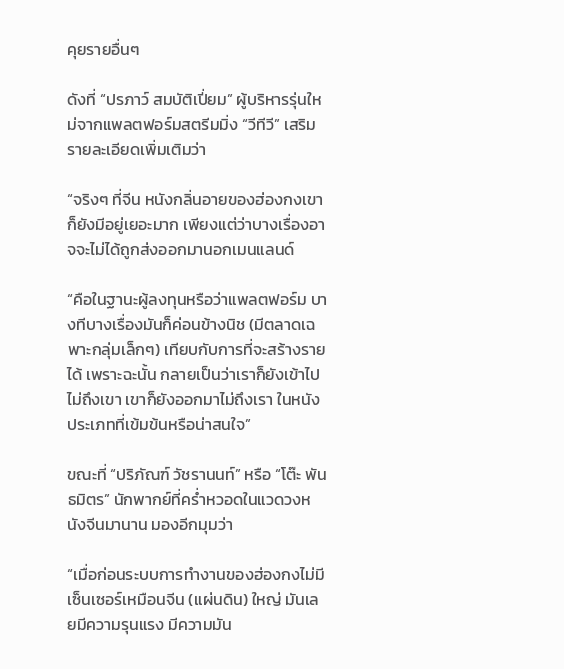คุยรายอื่นๆ

ดังที่ “ปรภาว์ สมบัติเปี่ยม” ผู้บริหารรุ่นใหม่จากแพลตฟอร์มสตรีมมิ่ง “วีทีวี” เสริมรายละเอียดเพิ่มเติมว่า

“จริงๆ ที่จีน หนังกลิ่นอายของฮ่องกงเขาก็ยังมีอยู่เยอะมาก เพียงแต่ว่าบางเรื่องอาจจะไม่ได้ถูกส่งออกมานอกเมนแลนด์

“คือในฐานะผู้ลงทุนหรือว่าแพลตฟอร์ม บางทีบางเรื่องมันก็ค่อนข้างนิช (มีตลาดเฉพาะกลุ่มเล็กๆ) เทียบกับการที่จะสร้างรายได้ เพราะฉะนั้น กลายเป็นว่าเราก็ยังเข้าไปไม่ถึงเขา เขาก็ยังออกมาไม่ถึงเรา ในหนังประเภทที่เข้มข้นหรือน่าสนใจ”

ขณะที่ “ปริภัณฑ์ วัชรานนท์” หรือ “โต๊ะ พันธมิตร” นักพากย์ที่คร่ำหวอดในแวดวงหนังจีนมานาน มองอีกมุมว่า

“เมื่อก่อนระบบการทำงานของฮ่องกงไม่มีเซ็นเซอร์เหมือนจีน (แผ่นดิน) ใหญ่ มันเลยมีความรุนแรง มีความมัน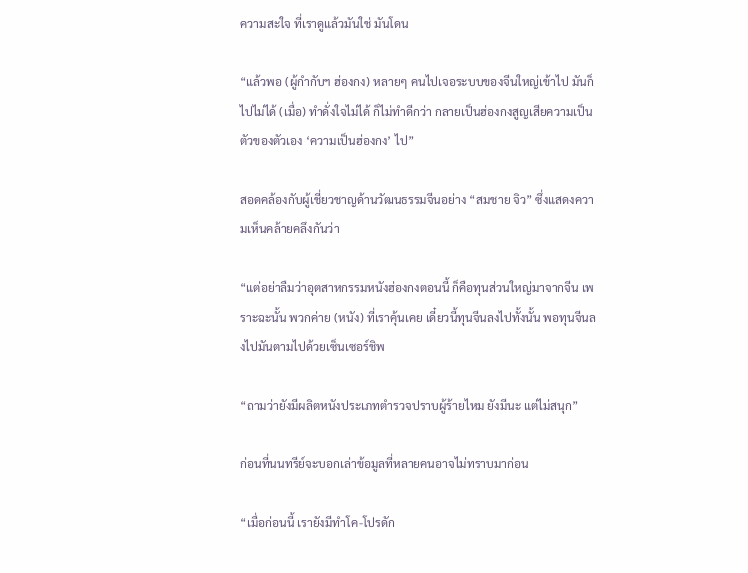ความสะใจ ที่เราดูแล้วมันใช่ มันโดน

“แล้วพอ (ผู้กำกับฯ ฮ่องกง) หลายๆ คนไปเจอระบบของจีนใหญ่เข้าไป มันก็ไปไม่ได้ (เมื่อ) ทำดั่งใจไม่ได้ ก็ไม่ทำดีกว่า กลายเป็นฮ่องกงสูญเสียความเป็นตัวของตัวเอง ‘ความเป็นฮ่องกง’ ไป”

สอดคล้องกับผู้เชี่ยวชาญด้านวัฒนธรรมจีนอย่าง “สมชาย จิว” ซึ่งแสดงความเห็นคล้ายคลึงกันว่า

“แต่อย่าลืมว่าอุตสาหกรรมหนังฮ่องกงตอนนี้ ก็คือทุนส่วนใหญ่มาจากจีน เพราะฉะนั้น พวกค่าย (หนัง) ที่เราคุ้นเคย เดี๋ยวนี้ทุนจีนลงไปทั้งนั้น พอทุนจีนลงไปมันตามไปด้วยเซ็นเซอร์ชิพ

“ถามว่ายังมีผลิตหนังประเภทตำรวจปราบผู้ร้ายไหม ยังมีนะ แต่ไม่สนุก”

ก่อนที่นนทรีย์จะบอกเล่าข้อมูลที่หลายคนอาจไม่ทราบมาก่อน

“เมื่อก่อนนี้ เรายังมีทำโค-โปรดัก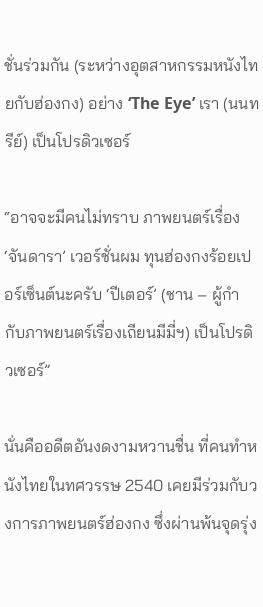ชั่นร่วมกัน (ระหว่างอุตสาหกรรมหนังไทยกับฮ่องกง) อย่าง ‘The Eye’ เรา (นนทรีย์) เป็นโปรดิวเซอร์

“อาจจะมีคนไม่ทราบ ภาพยนตร์เรื่อง ‘จันดารา’ เวอร์ชั่นผม ทุนฮ่องกงร้อยเปอร์เซ็นต์นะครับ ‘ปีเตอร์’ (ชาน – ผู้กำกับภาพยนตร์เรื่องเถียนมีมี่ฯ) เป็นโปรดิวเซอร์”

นั่นคืออดีตอันงดงามหวานชื่น ที่คนทำหนังไทยในทศวรรษ 2540 เคยมีร่วมกับวงการภาพยนตร์ฮ่องกง ซึ่งผ่านพ้นจุดรุ่ง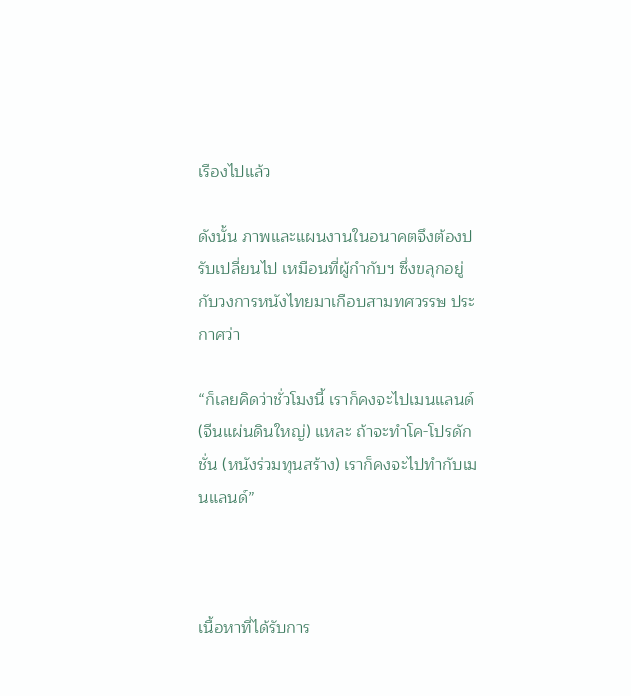เรืองไปแล้ว

ดังนั้น ภาพและแผนงานในอนาคตจึงต้องปรับเปลี่ยนไป เหมือนที่ผู้กำกับฯ ซึ่งขลุกอยู่กับวงการหนังไทยมาเกือบสามทศวรรษ ประกาศว่า

“ก็เลยคิดว่าชั่วโมงนี้ เราก็คงจะไปเมนแลนด์ (จีนแผ่นดินใหญ่) แหละ ถ้าจะทำโค-โปรดักชั่น (หนังร่วมทุนสร้าง) เราก็คงจะไปทำกับเมนแลนด์”



เนื้อหาที่ได้รับการ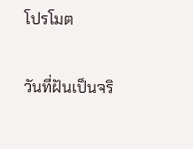โปรโมต

วันที่ฝันเป็นจริ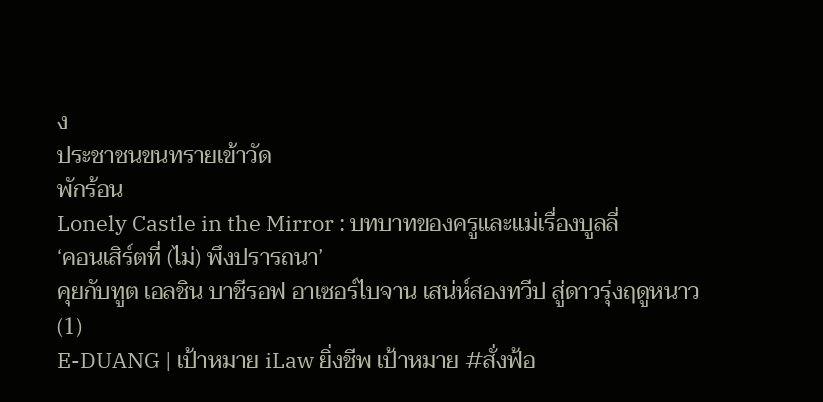ง
ประชาชนขนทรายเข้าวัด
พักร้อน
Lonely Castle in the Mirror : บทบาทของครูและแม่เรื่องบูลลี่
‘คอนเสิร์ตที่ (ไม่) พึงปรารถนา’
คุยกับทูต เอลชิน บาชีรอฟ อาเซอร์ไบจาน เสน่ห์สองทวีป สู่ดาวรุ่งฤดูหนาว (1)
E-DUANG | เป้าหมาย iLaw ยิ่งชีพ เป้าหมาย #สั่งฟ้อ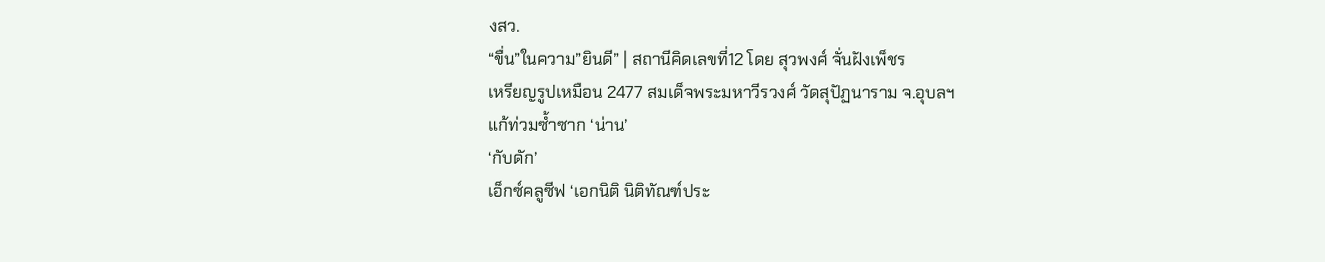งสว.
“ขื่น”ในความ”ยินดี” | สถานีคิดเลขที่12 โดย สุวพงศ์ จั่นฝังเพ็ชร
เหรียญรูปเหมือน 2477 สมเด็จพระมหาวีรวงศ์ วัดสุปัฏนาราม จ.อุบลฯ
แก้ท่วมซ้ำซาก ‘น่าน’
‘กับดัก’
เอ็กซ์คลูซีฟ ‘เอกนิติ นิติทัณฑ์ประ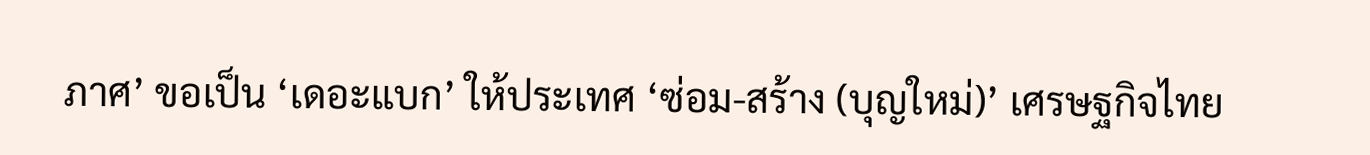ภาศ’ ขอเป็น ‘เดอะแบก’ ให้ประเทศ ‘ซ่อม-สร้าง (บุญใหม่)’ เศรษฐกิจไทย